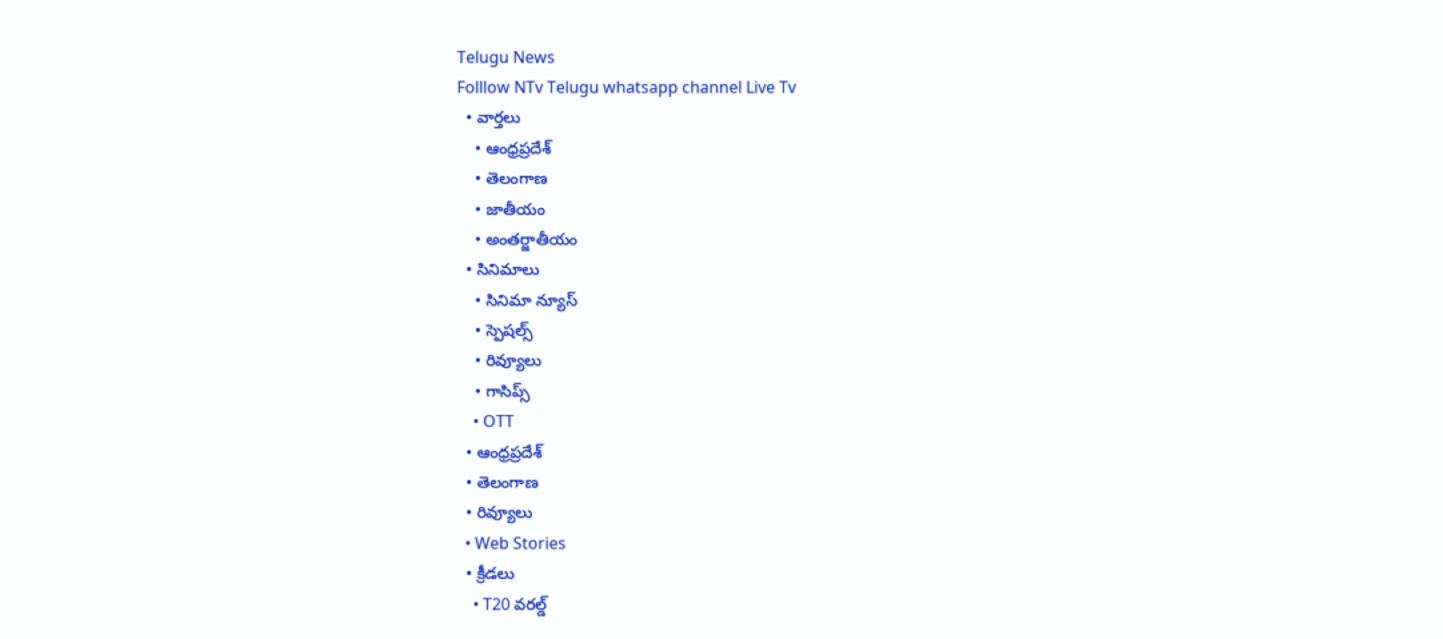Telugu News
Folllow NTv Telugu whatsapp channel Live Tv
  • వార్తలు
    • ఆంధ్రప్రదేశ్
    • తెలంగాణ
    • జాతీయం
    • అంతర్జాతీయం
  • సినిమాలు
    • సినిమా న్యూస్
    • స్పెషల్స్
    • రివ్యూలు
    • గాసిప్స్
    • OTT
  • ఆంధ్రప్రదేశ్
  • తెలంగాణ
  • రివ్యూలు
  • Web Stories
  • క్రీడలు
    • T20 వరల్డ్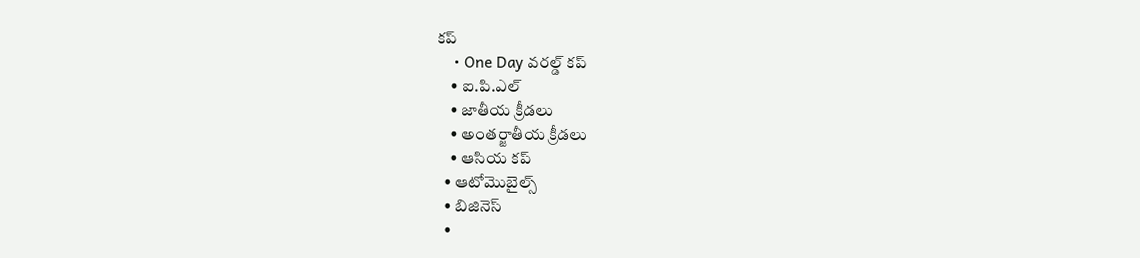కప్
    • One Day వరల్డ్ కప్
    • ఐ.పి.ఎల్
    • జాతీయ క్రీడలు
    • అంతర్జాతీయ క్రీడలు
    • ఆసియ కప్
  • ఆటోమొబైల్స్
  • బిజినెస్‌
  •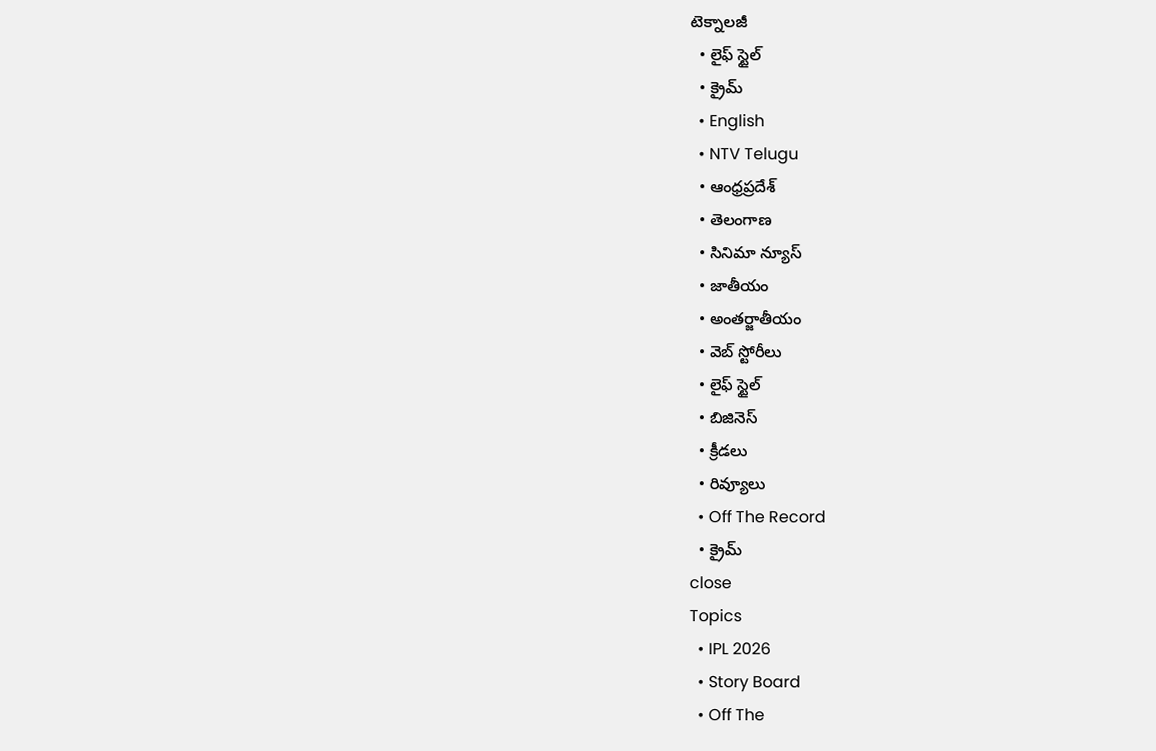టెక్నాలజీ
  • లైఫ్ స్టైల్
  • క్రైమ్
  • English
  • NTV Telugu
  • ఆంధ్రప్రదేశ్
  • తెలంగాణ
  • సినిమా న్యూస్
  • జాతీయం
  • అంతర్జాతీయం
  • వెబ్ స్టోరీలు
  • లైఫ్ స్టైల్
  • బిజినెస్‌
  • క్రీడలు
  • రివ్యూలు
  • Off The Record
  • క్రైమ్
close
Topics
  • IPL 2026
  • Story Board
  • Off The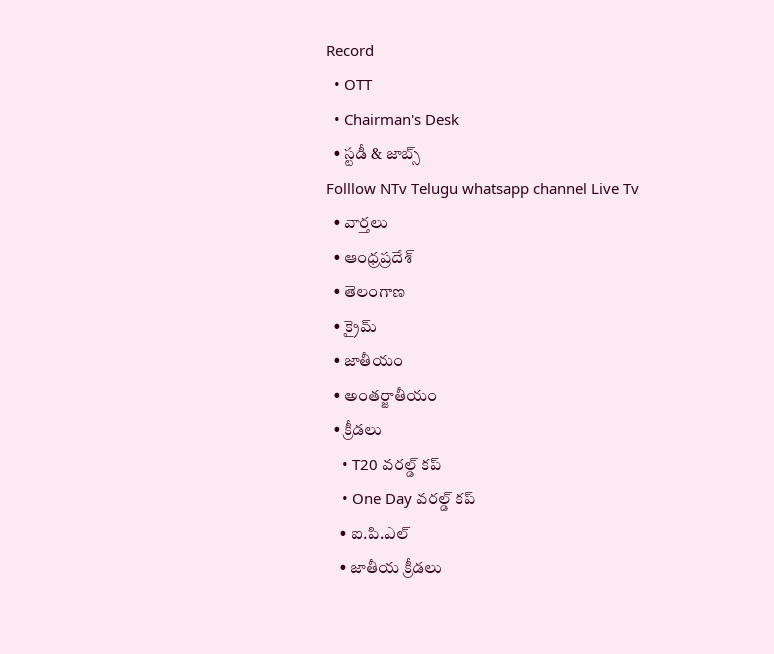Record
  • OTT
  • Chairman's Desk
  • స్టడీ & జాబ్స్
Folllow NTv Telugu whatsapp channel Live Tv
  • వార్తలు
  • ఆంధ్రప్రదేశ్
  • తెలంగాణ
  • క్రైమ్
  • జాతీయం
  • అంతర్జాతీయం
  • క్రీడలు
    • T20 వరల్డ్ కప్
    • One Day వరల్డ్ కప్
    • ఐ.పి.ఎల్
    • జాతీయ క్రీడలు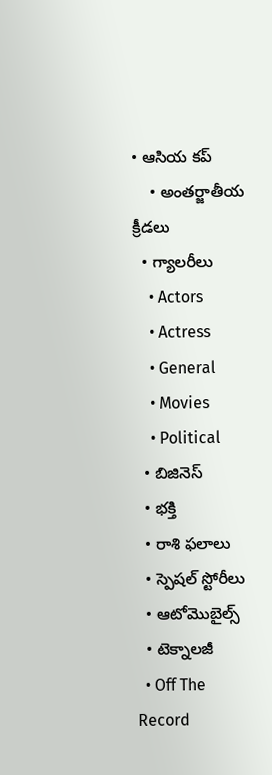• ఆసియ కప్
    • అంతర్జాతీయ క్రీడలు
  • గ్యాలరీలు
    • Actors
    • Actress
    • General
    • Movies
    • Political
  • బిజినెస్‌
  • భక్తి
  • రాశి ఫలాలు
  • స్పెషల్‌ స్టోరీలు
  • ఆటోమొబైల్స్
  • టెక్నాలజీ
  • Off The Record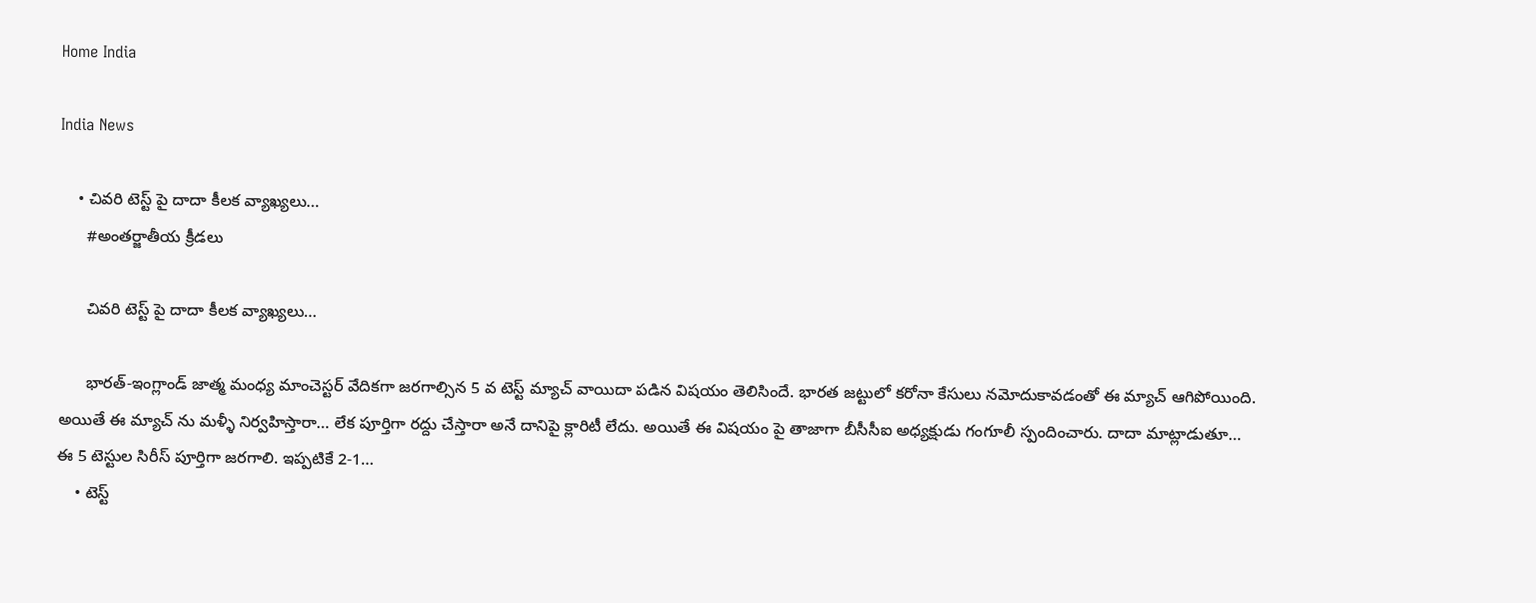Home India

India News

    • చివరి టెస్ట్ పై దాదా కీలక వ్యాఖ్యలు…
      #అంతర్జాతీయ క్రీడలు

      చివరి టెస్ట్ పై దాదా కీలక వ్యాఖ్యలు…

      భారత్-ఇంగ్లాండ్ జాత్మ మంధ్య మాంచెస్టర్ వేదికగా జరగాల్సిన 5 వ టెస్ట్ మ్యాచ్ వాయిదా పడిన విషయం తెలిసిందే. భారత జట్టులో కరోనా కేసులు నమోదుకావడంతో ఈ మ్యాచ్ ఆగిపోయింది. అయితే ఈ మ్యాచ్ ను మళ్ళీ నిర్వహిస్తారా… లేక పూర్తిగా రద్దు చేస్తారా అనే దానిపై క్లారిటీ లేదు. అయితే ఈ విషయం పై తాజాగా బీసీసీఐ అధ్యక్షుడు గంగూలీ స్పందించారు. దాదా మాట్లాడుతూ… ఈ 5 టెస్టుల సిరీస్ పూర్తిగా జరగాలి. ఇప్పటికే 2-1…
    • టెస్ట్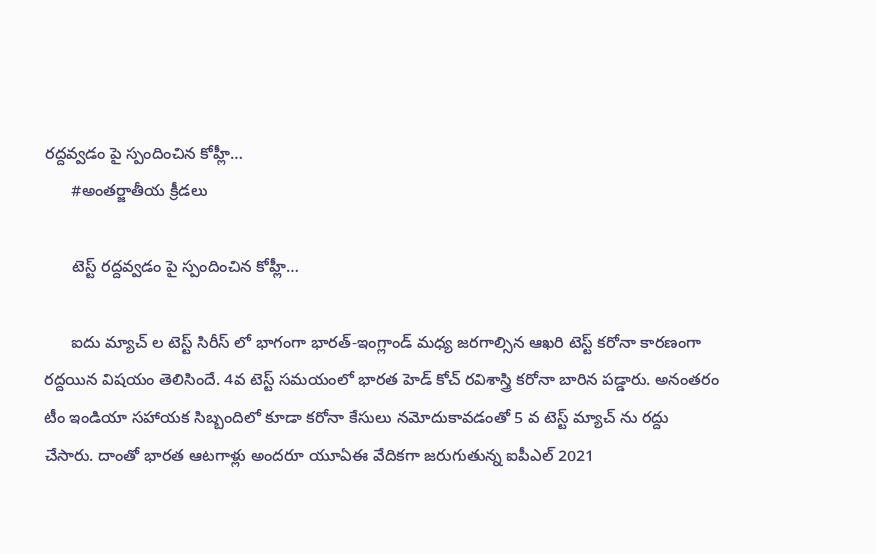రద్దవ్వడం పై స్పందించిన కోహ్లీ…
      #అంతర్జాతీయ క్రీడలు

      టెస్ట్ రద్దవ్వడం పై స్పందించిన కోహ్లీ…

      ఐదు మ్యాచ్ ల టెస్ట్ సిరీస్ లో భాగంగా భారత్-ఇంగ్లాండ్ మధ్య జరగాల్సిన ఆఖరి టెస్ట్ కరోనా కారణంగా రద్దయిన విషయం తెలిసిందే. 4వ టెస్ట్ సమయంలో భారత హెడ్ కోచ్ రవిశాస్త్రి కరోనా బారిన పడ్డారు. అనంతరం టీం ఇండియా సహాయక సిబ్బందిలో కూడా కరోనా కేసులు నమోదుకావడంతో 5 వ టెస్ట్ మ్యాచ్ ను రద్దు చేసారు. దాంతో భారత ఆటగాళ్లు అందరూ యూఏఈ వేదికగా జరుగుతున్న ఐపీఎల్ 2021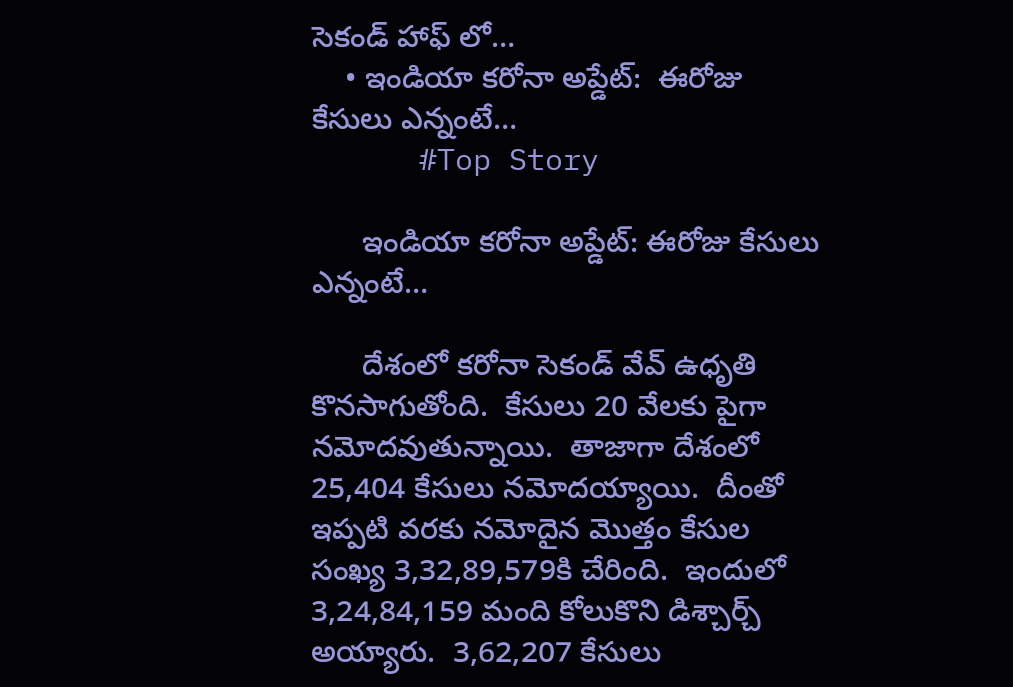సెకండ్ హాఫ్ లో…
    • ఇండియా క‌రోనా అప్డేట్‌:  ఈరోజు కేసులు ఎన్నంటే…
      #Top Story

      ఇండియా క‌రోనా అప్డేట్‌: ఈరోజు కేసులు ఎన్నంటే…

      దేశంలో క‌రోనా సెకండ్ వేవ్ ఉధృతి కొన‌సాగుతోంది.  కేసులు 20 వేల‌కు పైగా న‌మోద‌వుతున్నాయి.  తాజాగా దేశంలో 25,404 కేసులు న‌మోద‌య్యాయి.  దీంతో ఇప్ప‌టి వ‌ర‌కు న‌మోదైన మొత్తం కేసుల సంఖ్య 3,32,89,579కి చేరింది.  ఇందులో 3,24,84,159 మంది కోలుకొని డిశ్చార్చ్ అయ్యారు.  3,62,207 కేసులు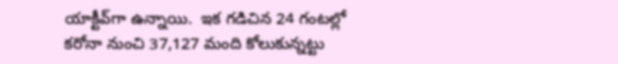యాక్టీవ్‌గా ఉన్నాయి.  ఇక గ‌డిచిన 24 గంటల్లో క‌రోనా నుంచి 37,127 మంది కోలుకున్న‌ట్టు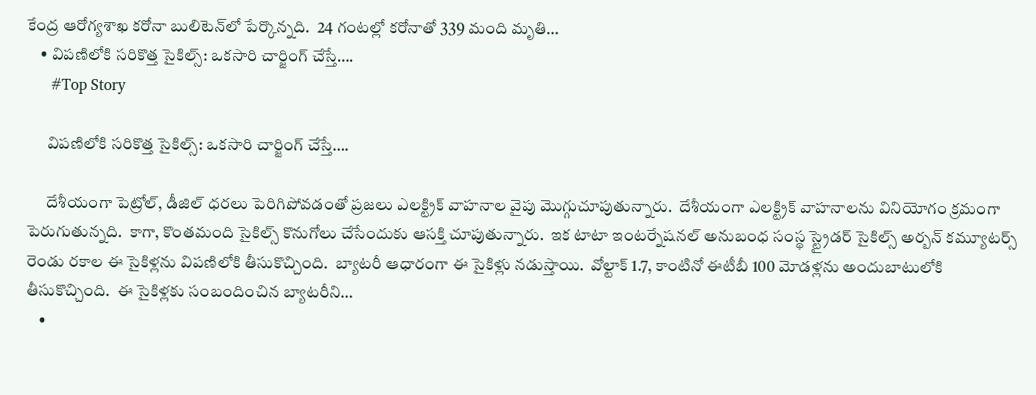కేంద్ర ఆరోగ్య‌శాఖ క‌రోనా బులిటెన్‌లో పేర్కొన్న‌ది.  24 గంట‌ల్లో క‌రోనాతో 339 మంది మృతి…
    • విప‌ణిలోకి స‌రికొత్త సైకిల్స్‌: ఒక‌సారి చార్జింగ్ చేస్తే….
      #Top Story

      విప‌ణిలోకి స‌రికొత్త సైకిల్స్‌: ఒక‌సారి చార్జింగ్ చేస్తే….

      దేశీయంగా పెట్రోల్‌, డీజిల్ ధ‌ర‌లు పెరిగిపోవ‌డంతో ప్ర‌జ‌లు ఎల‌క్ట్రిక్ వాహ‌నాల వైపు మొగ్గుచూపుతున్నారు.  దేశీయంగా ఎల‌క్ట్రిక్ వాహ‌నాల‌ను వినియోగం క్ర‌మంగా పెరుగుతున్న‌ది.  కాగా, కొంత‌మంది సైకిల్స్ కొనుగోలు చేసేందుకు ఆస‌క్తి చూపుతున్నారు.  ఇక టాటా ఇంట‌ర్నేష‌న‌ల్ అనుబంధ సంస్థ స్ట్రైడ‌ర్ సైకిల్స్ అర్బ‌న్ కమ్యూట‌ర్స్ రెండు ర‌కాల ఈ సైకిళ్ల‌ను విప‌ణిలోకి తీసుకొచ్చింది.  బ్యాట‌రీ ఆధారంగా ఈ సైకిళ్లు న‌డుస్తాయి.  వోల్టాక్ 1.7, కాంటినో ఈటీబీ 100 మోడ‌ళ్ల‌ను అందుబాటులోకి తీసుకొచ్చింది.  ఈ సైకిళ్ల‌కు సంబందించిన బ్యాట‌రీని…
    •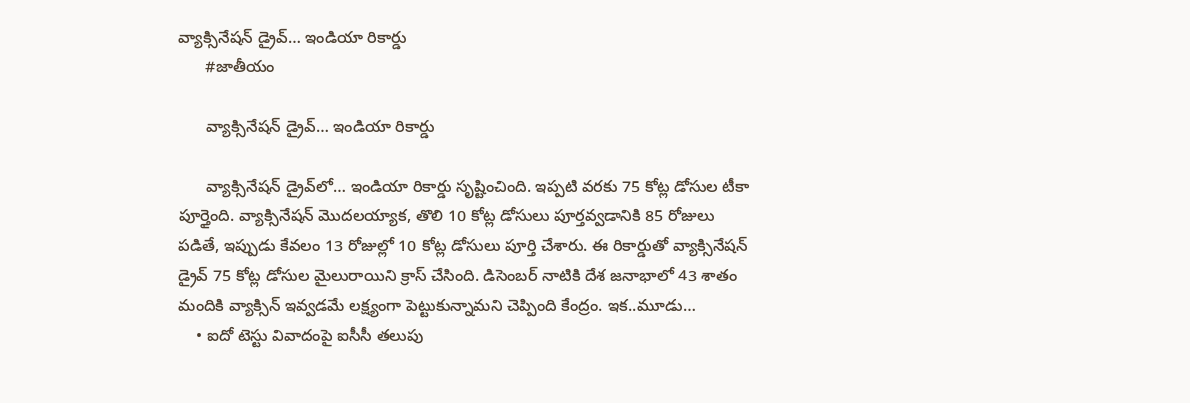వ్యాక్సినేషన్‌ డ్రైవ్‌… ఇండియా రికార్డు
      #జాతీయం

      వ్యాక్సినేషన్‌ డ్రైవ్‌… ఇండియా రికార్డు

      వ్యాక్సినేషన్‌ డ్రైవ్‌లో… ఇండియా రికార్డు సృష్టించింది. ఇప్పటి వరకు 75 కోట్ల డోసుల టీకా పూర్తైంది. వ్యాక్సినేషన్‌ మొదలయ్యాక, తొలి 10 కోట్ల డోసులు పూర్తవ్వడానికి 85 రోజులు పడితే, ఇప్పుడు కేవలం 13 రోజుల్లో 10 కోట్ల డోసులు పూర్తి చేశారు. ఈ రికార్డుతో వ్యాక్సినేషన్‌ డ్రైవ్‌ 75 కోట్ల డోసుల మైలురాయిని క్రాస్‌ చేసింది. డిసెంబర్ నాటికి దేశ జనాభాలో 43 శాతం మందికి వ్యాక్సిన్ ఇవ్వడమే లక్ష్యంగా పెట్టుకున్నామని చెప్పింది కేంద్రం. ఇక..మూడు…
    • ఐదో టెస్టు వివాదంపై ఐసీసీ తలుపు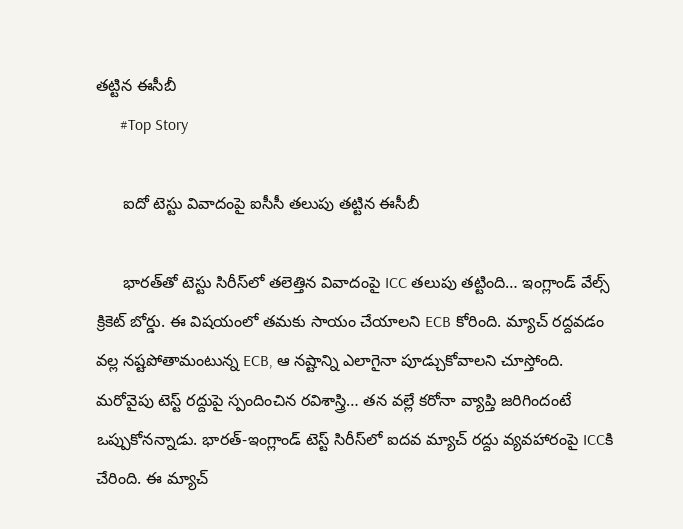తట్టిన ఈసీబీ
      #Top Story

      ఐదో టెస్టు వివాదంపై ఐసీసీ తలుపు తట్టిన ఈసీబీ

      భారత్‌తో టెస్టు సిరీస్‌లో తలెత్తిన వివాదంపై ICC తలుపు తట్టింది… ఇంగ్లాండ్‌ వేల్స్‌ క్రికెట్‌ బోర్డు. ఈ విషయంలో తమకు సాయం చేయాలని ECB కోరింది. మ్యాచ్‌ రద్దవడం వల్ల నష్టపోతామంటున్న ECB, ఆ నష్టాన్ని ఎలాగైనా పూడ్చుకోవాలని చూస్తోంది. మరోవైపు టెస్ట్‌ రద్దుపై స్పందించిన రవిశాస్త్రి… తన వల్లే కరోనా వ్యాప్తి జరిగిందంటే ఒప్పుకోనన్నాడు. భారత్‌-ఇంగ్లాండ్‌ టెస్ట్‌ సిరీస్‌లో ఐదవ మ్యాచ్‌ రద్దు వ్యవహారంపై ICCకి చేరింది. ఈ మ్యాచ్‌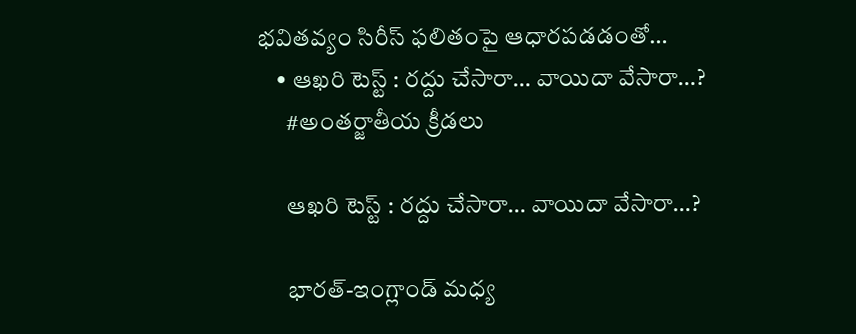భవితవ్యం సిరీస్‌ ఫలితంపై ఆధారపడడంతో…
    • ఆఖరి టెస్ట్ : రద్దు చేసారా… వాయిదా వేసారా…?
      #అంతర్జాతీయ క్రీడలు

      ఆఖరి టెస్ట్ : రద్దు చేసారా… వాయిదా వేసారా…?

      భారత్-ఇంగ్లాండ్ మధ్య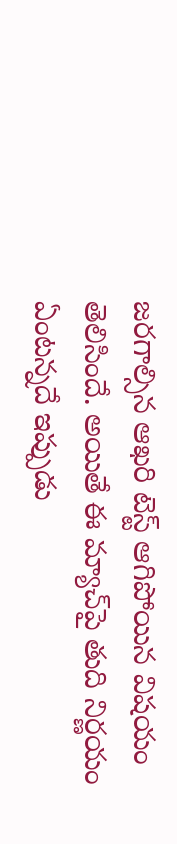జరగాల్సిన ఆఖరి టెస్ట్ ఆగిపోయిన విషయం తెలిసిందే. అయితే ఈ మ్యాచ్‌పై తుది నిర్ణయం ఏంటన్నదే ఇప్పుడు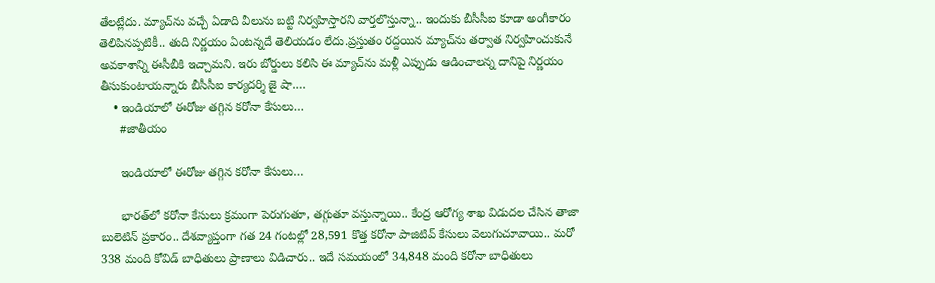తేలట్లేదు. మ్యాచ్‌ను వచ్చే ఏడాది వీలును బట్టి నిర్వహిస్తారని వార్తలొస్తున్నా.. ఇందుకు బీసీసీఐ కూడా అంగీకారం తెలిపినప్పటికీ.. తుది నిర్ణయం ఏంటన్నదే తెలియడం లేదు.ప్రస్తుతం రద్దయిన మ్యాచ్‌ను తర్వాత నిర్వహించుకునే అవకాశాన్ని ఈసీబీకి ఇచ్చామని. ఇరు బోర్డులు కలిసి ఈ మ్యాచ్‌ను మళ్లీ ఎప్పుడు ఆడించాలన్న దానిపై నిర్ణయం తీసుకుంటాయన్నారు బీసీసీఐ కార్యదర్శి జై షా.…
    • ఇండియాలో ఈరోజు తగ్గిన కరోనా కేసులు…
      #జాతీయం

      ఇండియాలో ఈరోజు తగ్గిన కరోనా కేసులు…

      భారత్‌లో కరోనా కేసులు క్రమంగా పెరుగుతూ, తగ్గుతూ వస్తున్నాయి.. కేంద్ర ఆరోగ్య శాఖ విడుదల చేసిన తాజా బులెటిన్‌ ప్రకారం.. దేశవ్యాప్తంగా గత 24 గంటల్లో 28,591 కొత్త కరోనా పాజిటివ్‌ కేసులు వెలుగుచూవాయి.. మరో 338 మంది కోవిడ్‌ బాధితులు ప్రాణాలు విడిచారు.. ఇదే సమయంలో 34,848 మంది కరోనా బాధితులు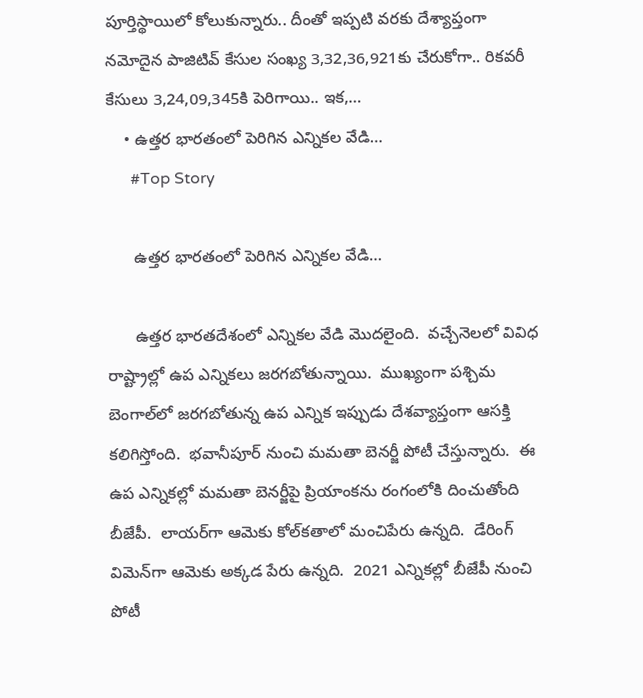పూర్తిస్థాయిలో కోలుకున్నారు.. దీంతో ఇప్పటి వరకు దేశ్యాప్తంగా నమోదైన పాజిటివ్ కేసుల సంఖ్య 3,32,36,921కు చేరుకోగా.. రికవరీ కేసులు 3,24,09,345కి పెరిగాయి.. ఇక,…
    • ఉత్త‌ర భార‌తంలో పెరిగిన ఎన్నిక‌ల వేడి…
      #Top Story

      ఉత్త‌ర భార‌తంలో పెరిగిన ఎన్నిక‌ల వేడి…

      ఉత్త‌ర భార‌త‌దేశంలో ఎన్నిక‌ల వేడి మొద‌లైంది.  వ‌చ్చేనెల‌లో వివిధ రాష్ట్రాల్లో ఉప ఎన్నిక‌లు జ‌ర‌గ‌బోతున్నాయి.  ముఖ్యంగా ప‌శ్చిమ బెంగాల్‌లో జ‌ర‌గ‌బోతున్న ఉప ఎన్నిక ఇప్పుడు దేశ‌వ్యాప్తంగా ఆస‌క్తి క‌లిగిస్తోంది.  భవానీపూర్ నుంచి మ‌మ‌తా బెన‌ర్జీ పోటీ చేస్తున్నారు.  ఈ ఉప ఎన్నిక‌ల్లో మ‌మ‌తా బెన‌ర్జీపై ప్రియాంక‌ను రంగంలోకి దించుతోంది బీజేపీ.  లాయ‌ర్‌గా ఆమెకు కోల్‌క‌తాలో మంచిపేరు ఉన్న‌ది.  డేరింగ్ విమెన్‌గా ఆమెకు అక్క‌డ పేరు ఉన్న‌ది.  2021 ఎన్నిక‌ల్లో బీజేపీ నుంచి పోటీ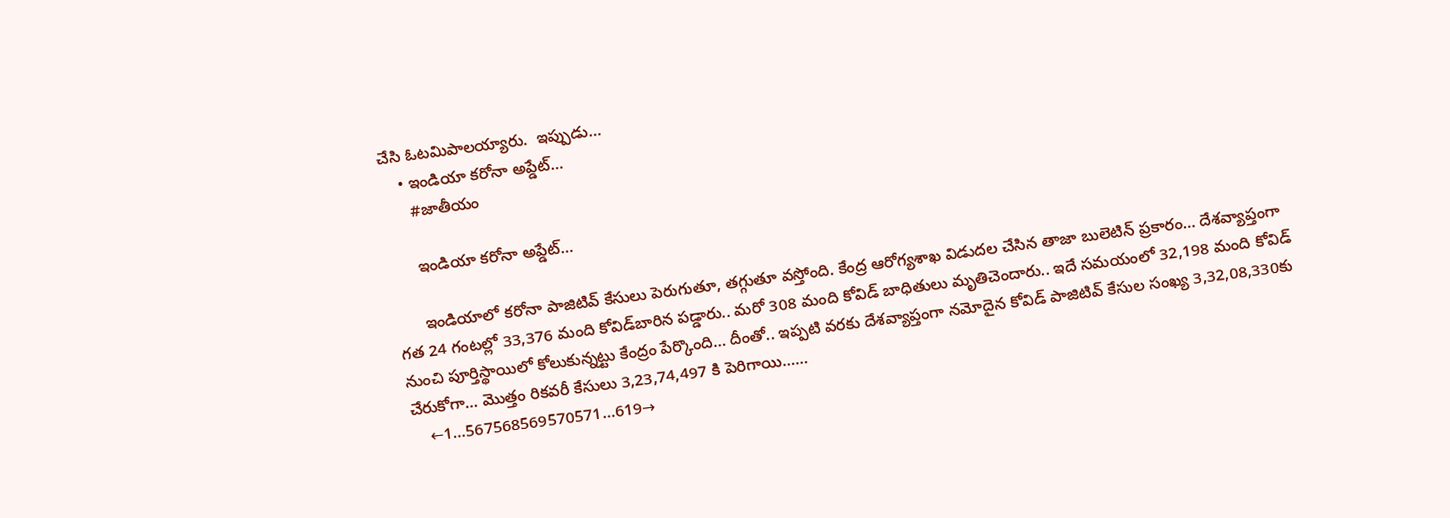చేసి ఓట‌మిపాల‌య్యారు.  ఇప్పుడు…
    • ఇండియా కరోనా అప్డేట్…
      #జాతీయం

      ఇండియా కరోనా అప్డేట్…

      ఇండియాలో కరోనా పాజిటివ్‌ కేసులు పెరుగుతూ, తగ్గుతూ వస్తోంది. కేంద్ర ఆరోగ్యశాఖ విడుదల చేసిన తాజా బులెటిన్‌ ప్రకారం… దేశవ్యాప్తంగా గత 24 గంటల్లో 33,376 మంది కోవిడ్‌బారిన పడ్డారు.. మరో 308 మంది కోవిడ్‌ బాధితులు మృతిచెందారు.. ఇదే సమయంలో 32,198 మంది కోవిడ్‌ నుంచి పూర్తిస్థాయిలో కోలుకున్నట్టు కేంద్రం పేర్కొంది… దీంతో.. ఇప్పటి వరకు దేశవ్యాప్తంగా నమోదైన కోవిడ్ పాజిటివ్‌ కేసుల సంఖ్య 3,32,08,330కు చేరుకోగా… మొత్తం రికవరీ కేసులు 3,23,74,497 కి పెరిగాయి……
    ←1…567568569570571…619→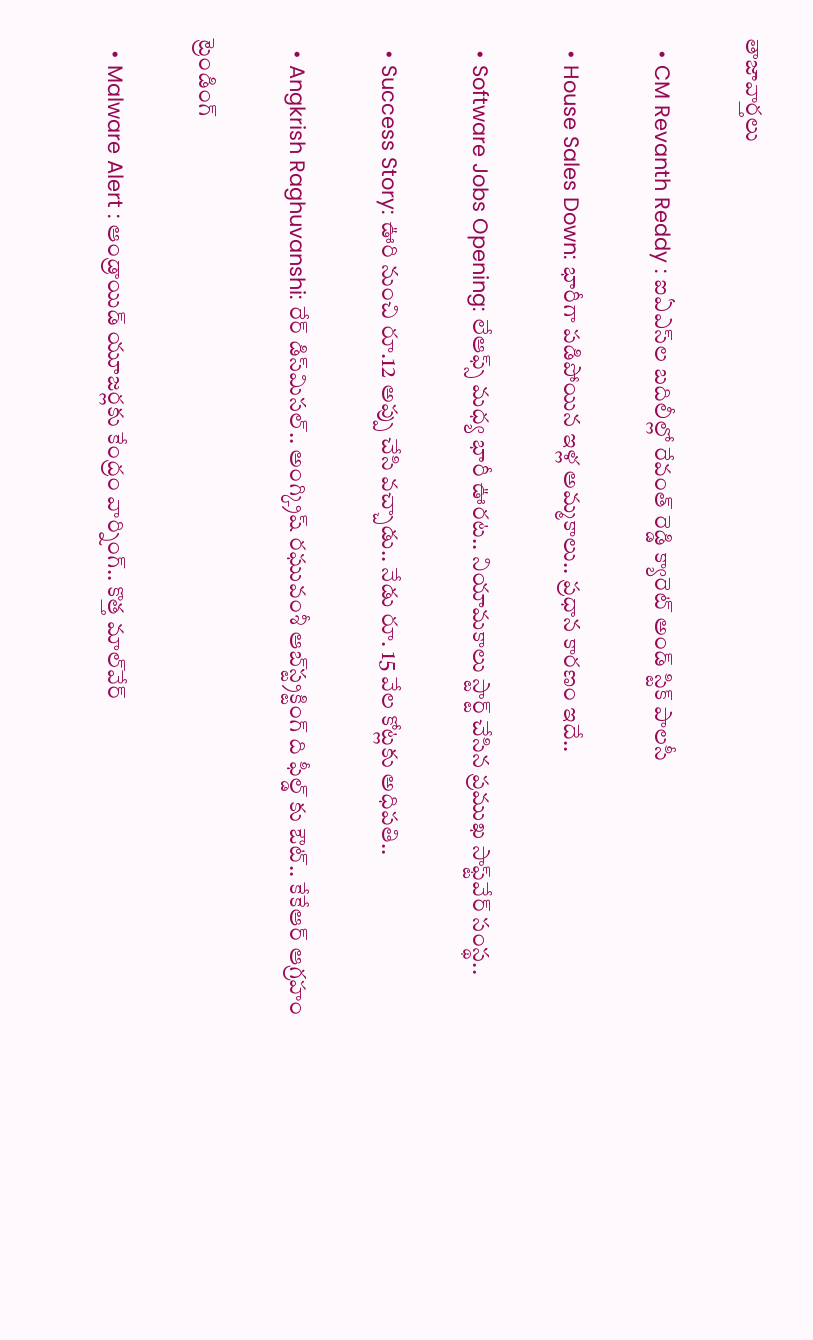తాజావార్తలు

  • CM Revanth Reddy : ఐఏఎస్‌ల బదిలీల్లో రేవంత్ రెడ్డి క్యారెట్ అండ్ స్టిక్ పాలసీ

  • House Sales Down: భారీగా పడిపోయిన ఇళ్ల అమ్మకాలు.. ప్రధాన కారణం ఇదే..

  • Software Jobs Opening: లేఆఫ్స్ మధ్య భారీ ఊరట.. నియామకాలు స్టార్ట్ చేసిన ప్రముఖ సాఫ్ట్‌వేర్ సంస్థ..

  • Success Story: ఊరి నుంచి రూ.12 అప్పు చేసి వచ్చాడు.. నేడు రూ. 15 వేల కోట్లకు అధిపతి..

  • Angkrish Raghuvanshi: రేర్ డిస్‌మిసల్.. అంగ్క్రిష్ రఘువంశీ ఆబ్‌స్ట్రక్టింగ్ ది ఫీల్డ్ కు ఔట్.. కేకేఆర్ ఆగ్రహం

ట్రెండింగ్‌

  • Malware Alert : ఆండ్రాయిడ్ యూజర్లకు కేంద్రం వార్నింగ్.. కొత్త మాల్‌వేర్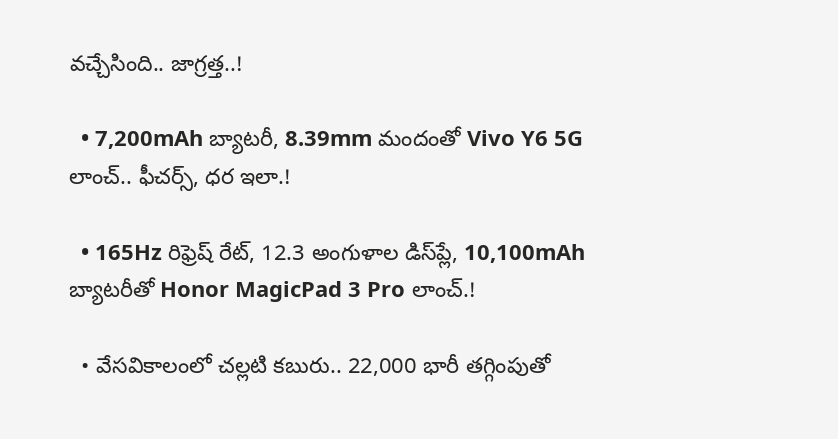వచ్చేసింది.. జాగ్రత్త..!

  • 7,200mAh బ్యాటరీ, 8.39mm మందంతో Vivo Y6 5G లాంచ్.. ఫీచర్స్, ధర ఇలా.!

  • 165Hz రిఫ్రెష్ రేట్‌, 12.3 అంగుళాల డిస్‌ప్లే, 10,100mAh బ్యాటరీతో Honor MagicPad 3 Pro లాంచ్.!

  • వేసవికాలంలో చల్లటి కబురు.. 22,000 భారీ తగ్గింపుతో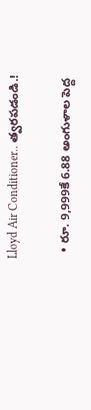Lloyd Air Conditioner.. త్వరపడండి.!

  • రూ. 9,999కే 6.88 అంగుళాల పెద్ద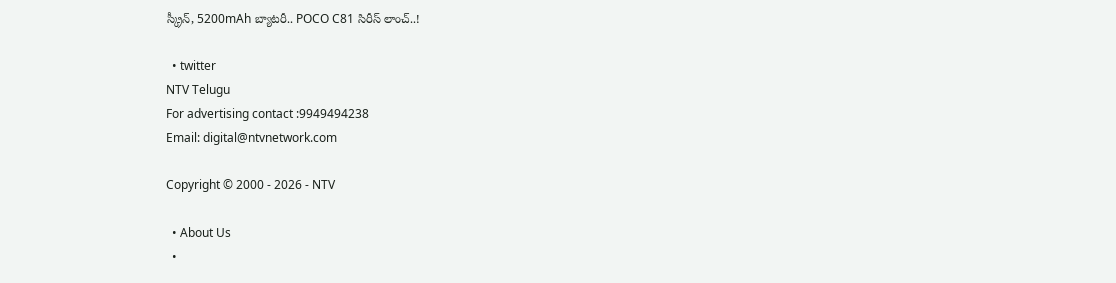స్క్రీన్, 5200mAh బ్యాటరీ.. POCO C81 సిరీస్ లాంచ్..!

  • twitter
NTV Telugu
For advertising contact :9949494238
Email: digital@ntvnetwork.com

Copyright © 2000 - 2026 - NTV

  • About Us
  •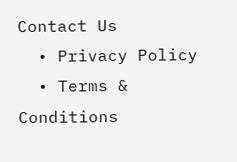Contact Us
  • Privacy Policy
  • Terms & Conditions